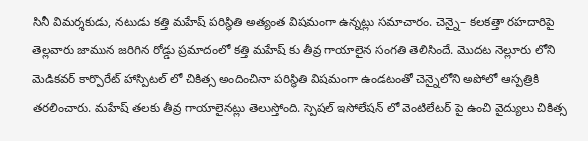సినీ విమర్శకుడు, నటుడు కత్తి మహేష్ పరిస్థితి అత్యంత విషమంగా ఉన్నట్లు సమాచారం. చెన్నై– కలకత్తా రహదారిపై తెల్లవారు జామున జరిగిన రోడ్డు ప్రమాదంలో కత్తి మహేష్ కు తీవ్ర గాయాలైన సంగతి తెలిసిందే. మొదట నెల్లూరు లోని మెడికవర్ కార్పొరేట్ హాస్పిటల్ లో చికిత్స అందించినా పరిస్థితి విషమంగా ఉండటంతో చెన్నైలోని అపోలో ఆస్పత్రికి తరలించారు. మహేష్ తలకు తీవ్ర గాయాలైనట్లు తెలుస్తోంది. స్పెషల్ ఇసోలేషన్ లో వెంటిలేటర్ పై ఉంచి వైద్యులు చికిత్స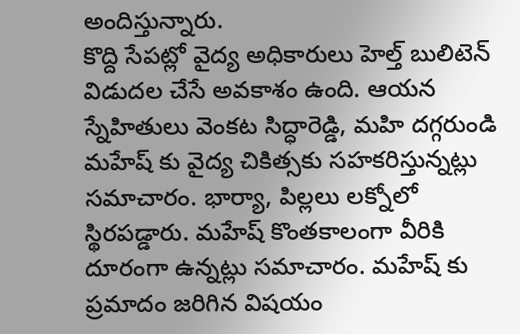అందిస్తున్నారు.
కొద్ది సేపట్లో వైద్య అధికారులు హెల్త్ బులిటెన్ విడుదల చేసే అవకాశం ఉంది. ఆయన స్నేహితులు వెంకట సిద్ధారెడ్డి, మహి దగ్గరుండి మహేష్ కు వైద్య చికిత్సకు సహకరిస్తున్నట్లు సమాచారం. భార్యా, పిల్లలు లక్నోలో స్థిరపడ్డారు. మహేష్ కొంతకాలంగా వీరికి దూరంగా ఉన్నట్లు సమాచారం. మహేష్ కు ప్రమాదం జరిగిన విషయం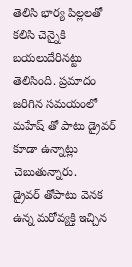తెలిసి భార్య పిల్లలతో కలిసి చెన్నైకి బయలుదేరినట్టు తెలిసింది. ప్రమాదం జరిగిన సమయంలో మహేష్ తో పాటు డ్రైవర్ కూడా ఉన్నాట్లు చెబుతున్నారు.
డ్రైవర్ తోపాటు వెనక ఉన్న మరోవ్యక్తి ఇచ్చిన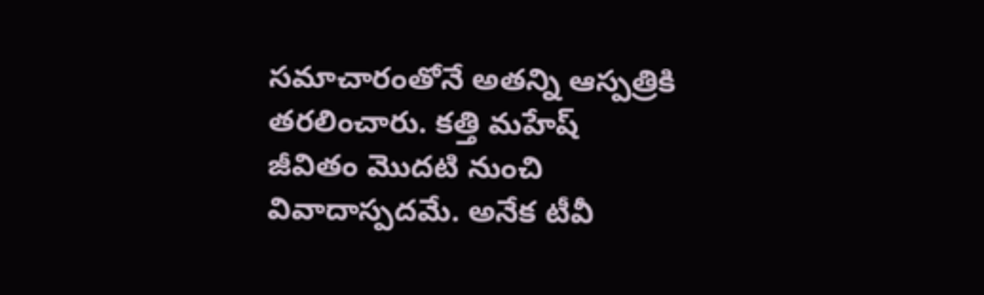సమాచారంతోనే అతన్ని ఆస్పత్రికి తరలించారు. కత్తి మహేష్ జీవితం మొదటి నుంచి వివాదాస్పదమే. అనేక టీవీ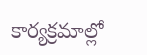కార్యక్రమాల్లో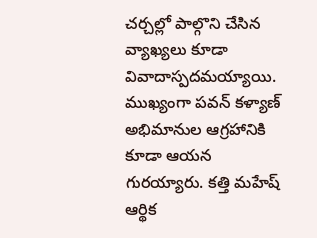చర్చల్లో పాల్గొని చేసిన వ్యాఖ్యలు కూడా వివాదాస్పదమయ్యాయి. ముఖ్యంగా పవన్ కళ్యాణ్ అభిమానుల ఆగ్రహానికి కూడా ఆయన గురయ్యారు. కత్తి మహేష్ ఆర్థిక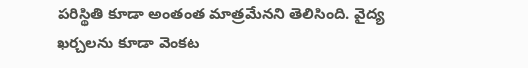పరిస్థితి కూడా అంతంత మాత్రమేనని తెలిసింది. వైద్య ఖర్చలను కూడా వెంకట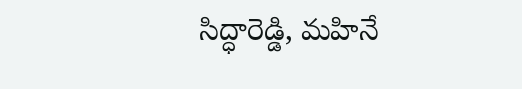సిద్ధారెడ్డి, మహినే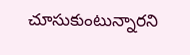చూసుకుంటున్నారని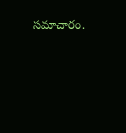సమాచారం.